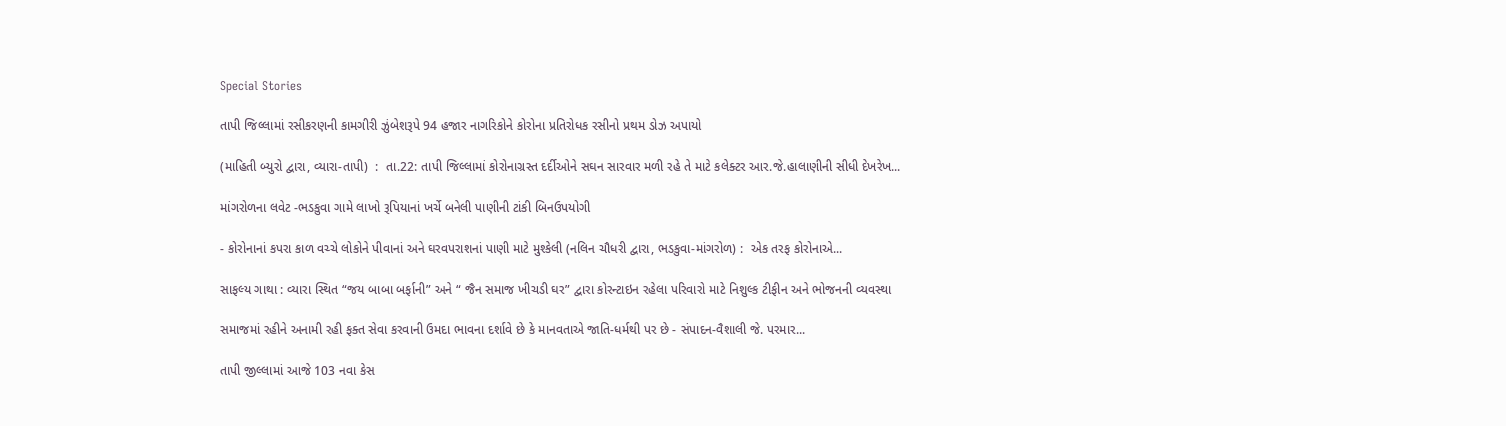Special Stories

તાપી જિલ્લામાં રસીકરણની કામગીરી ઝુંબેશરૂપે 94 હજાર નાગરિકોને કોરોના પ્રતિરોધક રસીનો પ્રથમ ડોઝ અપાયો

(માહિતી બ્યુરો દ્વારા, વ્યારા-તાપી)  :  તા.22: તાપી જિલ્લામાં કોરોનાગ્રસ્ત દર્દીઓને સઘન સારવાર મળી રહે તે માટે કલેક્ટર આર.જે.હાલાણીની સીધી દેખરેખ...

માંગરોળના લવેટ -ભડકુવા ગામે લાખો રૂપિયાનાં ખર્ચે બનેલી પાણીની ટાંકી બિનઉપયોગી

- કોરોનાનાં કપરા કાળ વચ્ચે લોકોને પીવાનાં અને ઘરવપરાશનાં પાણી માટે મુશ્કેલી (નલિન ચૌધરી દ્વારા, ભડકુવા-માંગરોળ) :  એક તરફ કોરોનાએ...

સાફલ્ય ગાથા : વ્યારા સ્થિત “જય બાબા બર્ફાની” અને “ જૈન સમાજ ખીચડી ઘર” દ્વારા કોરન્ટાઇન રહેલા પરિવારો માટે નિશુલ્ક ટીફીન અને ભોજનની વ્યવસ્થા

સમાજમાં રહીને અનામી રહી ફક્ત સેવા કરવાની ઉમદા ભાવના દર્શાવે છે કે માનવતાએ જાતિ-ધર્મથી પર છે - સંપાદન-વૈશાલી જે. પરમાર...

તાપી જીલ્લામાં આજે 103 નવા કેસ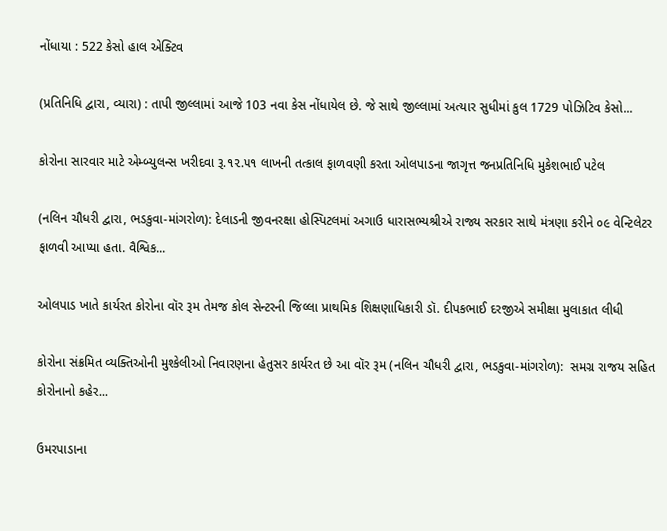નોંધાયા : 522 કેસો હાલ એક્ટિવ

(પ્રતિનિધિ દ્વારા, વ્યારા) : તાપી જીલ્લામાં આજે 103 નવા કેસ નોંધાયેલ છે. જે સાથે જીલ્લામાં અત્યાર સુધીમાં કુલ 1729 પોઝિટિવ કેસો...

કોરોના સારવાર માટે એમ્બ્યુલન્સ ખરીદવા રૂ.૧૨.૫૧ લાખની તત્કાલ ફાળવણી કરતા ઓલપાડના જાગૃત્ત જનપ્રતિનિધિ મુકેશભાઈ પટેલ

(નલિન ચૌધરી દ્વારા, ભડકુવા-માંગરોળ): દેલાડની જીવનરક્ષા હોસ્પિટલમાં અગાઉ ધારાસભ્યશ્રીએ રાજ્ય સરકાર સાથે મંત્રણા કરીને ૦૯ વેન્ટિલેટર ફાળવી આપ્યા હતા. વૈશ્વિક...

ઓલપાડ ખાતે કાર્યરત કોરોના વૉર રૂમ તેમજ કોલ સેન્ટરની જિલ્લા પ્રાથમિક શિક્ષણાધિકારી ડૉ. દીપકભાઈ દરજીએ સમીક્ષા મુલાકાત લીધી

કોરોના સંક્રમિત વ્યક્તિઓની મુશ્કેલીઓ નિવારણના હેતુસર કાર્યરત છે આ વૉર રૂમ (નલિન ચૌધરી દ્વારા, ભડકુવા-માંગરોળ):  સમગ્ર રાજય સહિત કોરોનાનો કહેર...

ઉમરપાડાના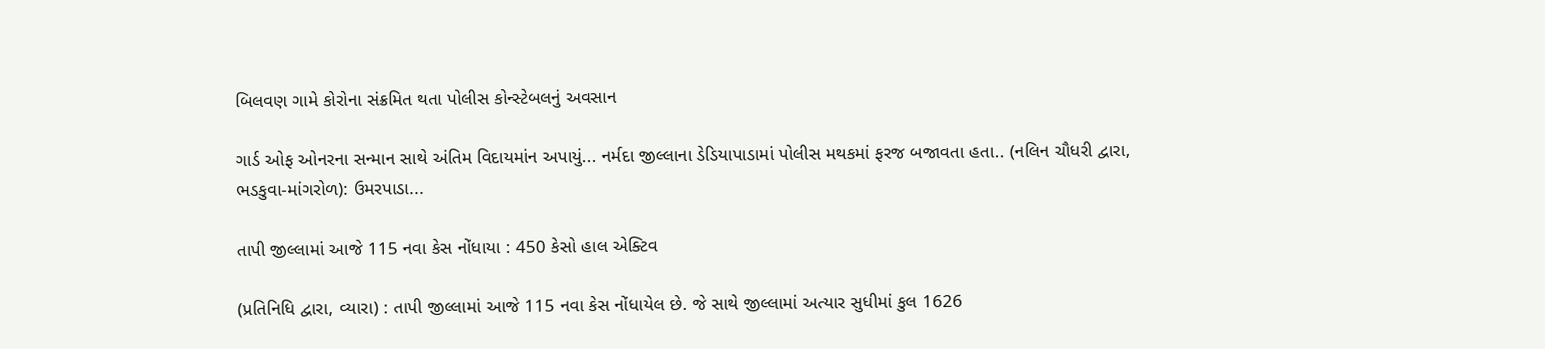બિલવણ ગામે કોરોના સંક્રમિત થતા પોલીસ કોન્સ્ટેબલનું અવસાન

ગાર્ડ ઓફ ઓનરના સન્માન સાથે અંતિમ વિદાયમાંન અપાયું... નર્મદા જીલ્લાના ડેડિયાપાડામાં પોલીસ મથકમાં ફરજ બજાવતા હતા.. (નલિન ચૌધરી દ્વારા, ભડકુવા-માંગરોળ): ઉમરપાડા...

તાપી જીલ્લામાં આજે 115 નવા કેસ નોંધાયા : 450 કેસો હાલ એક્ટિવ

(પ્રતિનિધિ દ્વારા, વ્યારા) : તાપી જીલ્લામાં આજે 115 નવા કેસ નોંધાયેલ છે. જે સાથે જીલ્લામાં અત્યાર સુધીમાં કુલ 1626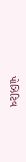પોઝિટિવ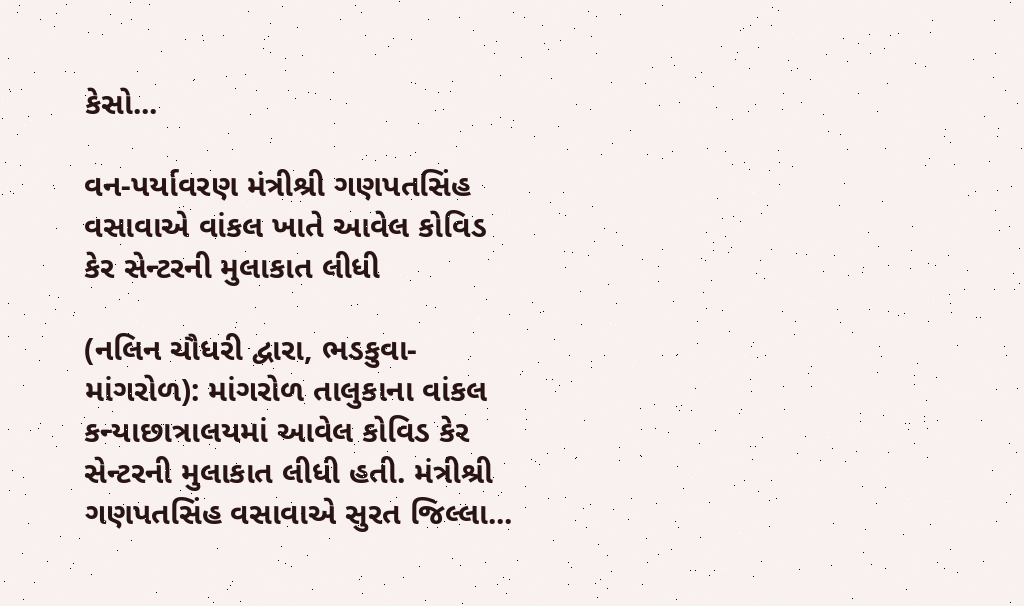કેસો...

વન-પર્યાવરણ મંત્રીશ્રી ગણપતસિંહ વસાવાએ વાંકલ ખાતે આવેલ કોવિડ કેર સેન્ટરની મુલાકાત લીધી

(નલિન ચૌધરી દ્વારા, ભડકુવા-માંગરોળ): માંગરોળ તાલુકાના વાંકલ કન્યાછાત્રાલયમાં આવેલ કોવિડ કેર સેન્ટરની મુલાકાત લીધી હતી. મંત્રીશ્રી ગણપતસિંહ વસાવાએ સુરત જિલ્લા...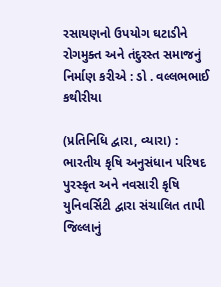રસાયણનો ઉપયોગ ઘટાડીને રોગમુક્ત અને તંદુરસ્ત સમાજનું નિર્માણ કરીએ : ડો . વલ્લભભાઈ કથીરીયા

(પ્રતિનિધિ દ્વારા, વ્યારા) :  ભારતીય કૃષિ અનુસંધાન પરિષદ પુરસ્કૃત અને નવસારી કૃષિ યુનિવર્સિટી દ્વારા સંચાલિત તાપી જિલ્લાનું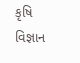કૃષિ વિજ્ઞાન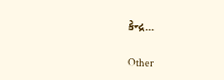કેન્દ્ર...

Other